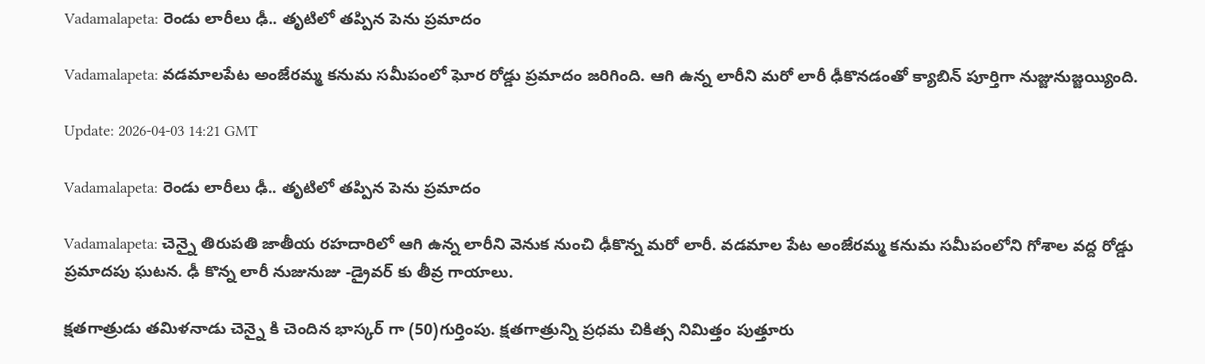Vadamalapeta: రెండు లారీలు ఢీ.. తృటిలో తప్పిన పెను ప్రమాదం

Vadamalapeta: వడమాలపేట అంజేరమ్మ కనుమ సమీపంలో ఘోర రోడ్డు ప్రమాదం జరిగింది. ఆగి ఉన్న లారీని మరో లారీ ఢీకొనడంతో క్యాబిన్ పూర్తిగా నుజ్జునుజ్జయ్యింది.

Update: 2026-04-03 14:21 GMT

Vadamalapeta: రెండు లారీలు ఢీ.. తృటిలో తప్పిన పెను ప్రమాదం

Vadamalapeta: చెన్నై తిరుపతి జాతీయ రహదారిలో ఆగి ఉన్న లారీని వెనుక నుంచి ఢీకొన్న మరో లారీ. వడమాల పేట అంజేరమ్మ కనుమ సమీపంలోని గోశాల వద్ద రోడ్డు ప్రమాదపు ఘటన. ఢీ కొన్న లారీ నుజునుజు -డ్రైవర్ కు తీవ్ర గాయాలు.

క్షతగాత్రుడు తమిళనాడు చెన్నై కి చెందిన భాస్కర్ గా (50)గుర్తింపు. క్షతగాత్రున్ని ప్రధమ చికిత్స నిమిత్తం పుత్తూరు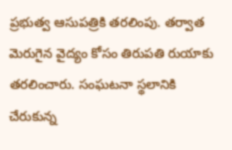ప్రభుత్వ ఆసుపత్రికి తరలింపు. తర్వాత మెరుగైన వైద్యం కోసం తిరుపతి రుయాకు తరలించారు. సంఘటనా స్థలానికి చేరుకున్న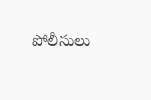పోలీసులు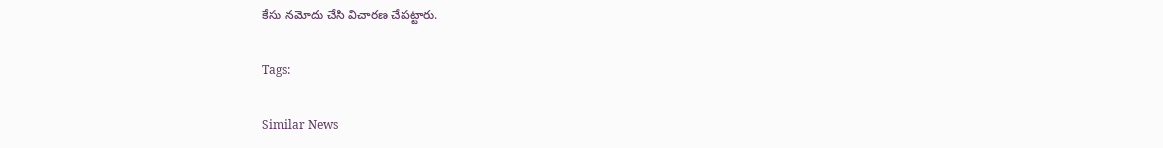కేసు నమోదు చేసి విచారణ చేపట్టారు.

Tags:

Similar News